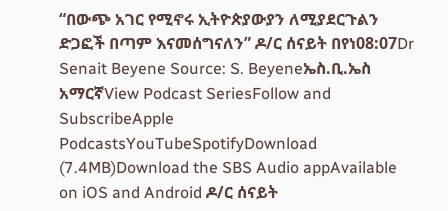“በውጭ አገር የሚኖሩ ኢትዮጵያውያን ለሚያደርጉልን ድጋፎች በጣም እናመሰግናለን” ዶ/ር ሰናይት በየነ08:07Dr Senait Beyene Source: S. Beyeneኤስ.ቢ.ኤስ አማርኛView Podcast SeriesFollow and SubscribeApple PodcastsYouTubeSpotifyDownload (7.4MB)Download the SBS Audio appAvailable on iOS and Android ዶ/ር ሰናይት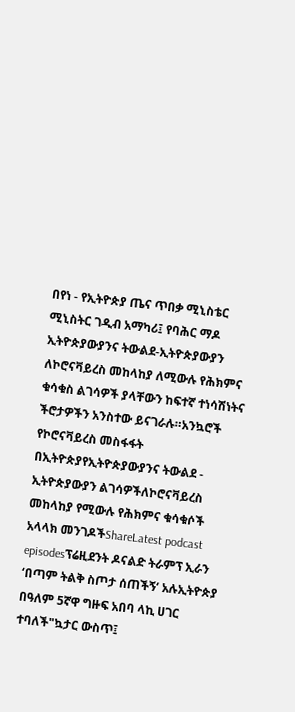በየነ - የኢትዮጵያ ጤና ጥበቃ ሚኒስቴር ሚኒስትር ገዲብ አማካሪ፤ የባሕር ማዶ ኢትዮጵያውያንና ትውልደ-ኢትዮጵያውያን ለኮሮናቫይረስ መከላከያ ለሚውሉ የሕክምና ቁሳቁስ ልገሳዎች ያላቸውን ከፍተኛ ተነሳሽነትና ችሮታዎችን አንስተው ይናገራሉ።አንኳሮች የኮሮናቫይረስ መስፋፋት በኢትዮጵያየኢትዮጵያውያንና ትውልደ - ኢትዮጵያውያን ልገሳዎችለኮሮናቫይረስ መከላከያ የሚውሉ የሕክምና ቁሳቁሶች አላላክ መንገዶችShareLatest podcast episodesፕሬዚደንት ዶናልድ ትራምፕ ኢራን ‘በጣም ትልቅ ስጦታ ሰጠችኝ‘ አሉኢትዮጵያ በዓለም 5ኛዋ ግዙፍ አበባ ላኪ ሀገር ተባለች"ኳታር ውስጥ፤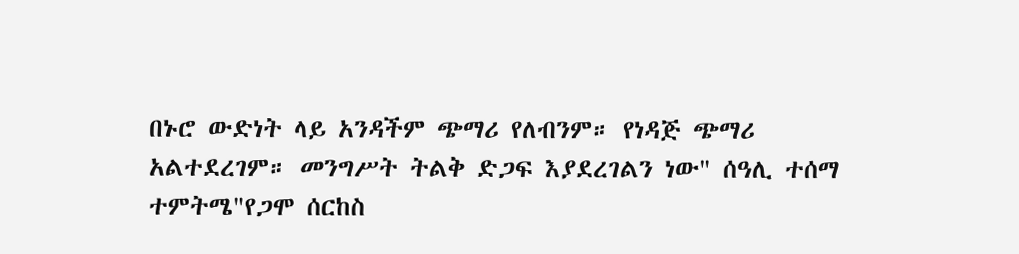በኑሮ ውድነት ላይ አንዳችም ጭማሪ የለብንም። የነዳጅ ጭማሪ አልተደረገም። መንግሥት ትልቅ ድጋፍ እያደረገልን ነው" ሰዓሊ ተሰማ ተምትሜ"የጋሞ ሰርከስ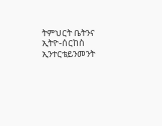ትምህርት ቤትንና ኢትዮ-ሰርከስ ኢንተርቴይንመንት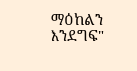ማዕከልን እንደግፍ"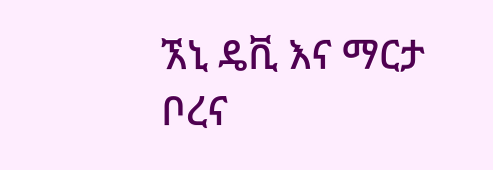ኧኒ ዴቪ እና ማርታ ቦረና